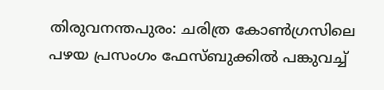തിരുവനന്തപുരം: ചരിത്ര കോൺഗ്രസിലെ പഴയ പ്രസംഗം ഫേസ്ബുക്കിൽ പങ്കുവച്ച്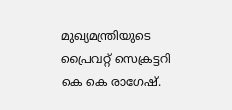മുഖ്യമന്ത്രിയുടെ പ്രൈവറ്റ് സെക്രട്ടറി കെ കെ രാഗേഷ്.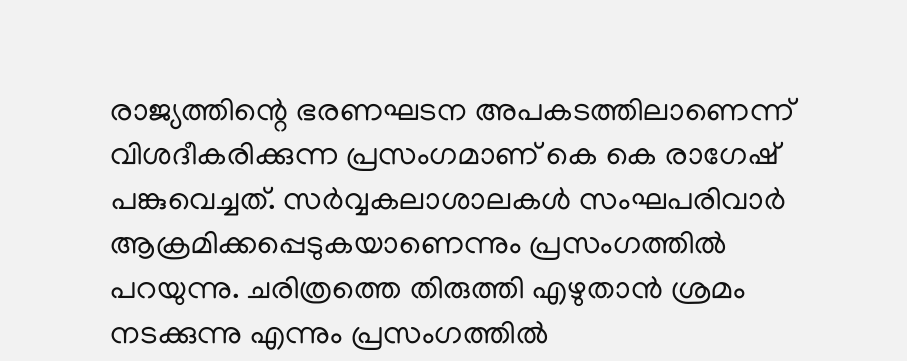രാജ്യത്തിന്റെ ഭരണഘടന അപകടത്തിലാണെന്ന് വിശദീകരിക്കുന്ന പ്രസംഗമാണ് കെ കെ രാഗേഷ് പങ്കുവെച്ചത്. സർവ്വകലാശാലകൾ സംഘപരിവാർ ആക്രമിക്കപ്പെടുകയാണെന്നും പ്രസംഗത്തിൽ പറയുന്നു. ചരിത്രത്തെ തിരുത്തി എഴുതാൻ ശ്രമം നടക്കുന്നു എന്നും പ്രസംഗത്തിൽ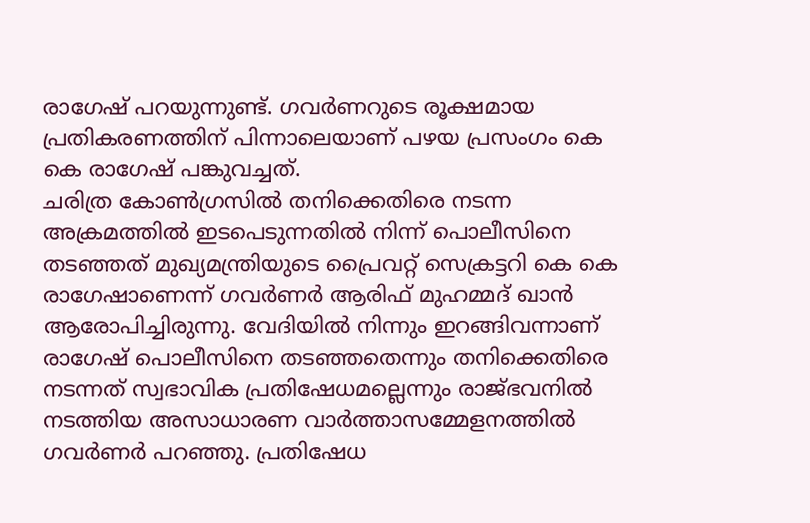രാഗേഷ് പറയുന്നുണ്ട്. ഗവർണറുടെ രൂക്ഷമായ പ്രതികരണത്തിന് പിന്നാലെയാണ് പഴയ പ്രസംഗം കെ കെ രാഗേഷ് പങ്കുവച്ചത്.
ചരിത്ര കോൺഗ്രസിൽ തനിക്കെതിരെ നടന്ന അക്രമത്തിൽ ഇടപെടുന്നതിൽ നിന്ന് പൊലീസിനെ തടഞ്ഞത് മുഖ്യമന്ത്രിയുടെ പ്രൈവറ്റ് സെക്രട്ടറി കെ കെ രാഗേഷാണെന്ന് ഗവർണർ ആരിഫ് മുഹമ്മദ് ഖാൻ ആരോപിച്ചിരുന്നു. വേദിയിൽ നിന്നും ഇറങ്ങിവന്നാണ് രാഗേഷ് പൊലീസിനെ തടഞ്ഞതെന്നും തനിക്കെതിരെ നടന്നത് സ്വഭാവിക പ്രതിഷേധമല്ലെന്നും രാജ്ഭവനിൽ നടത്തിയ അസാധാരണ വാർത്താസമ്മേളനത്തിൽ ഗവർണർ പറഞ്ഞു. പ്രതിഷേധ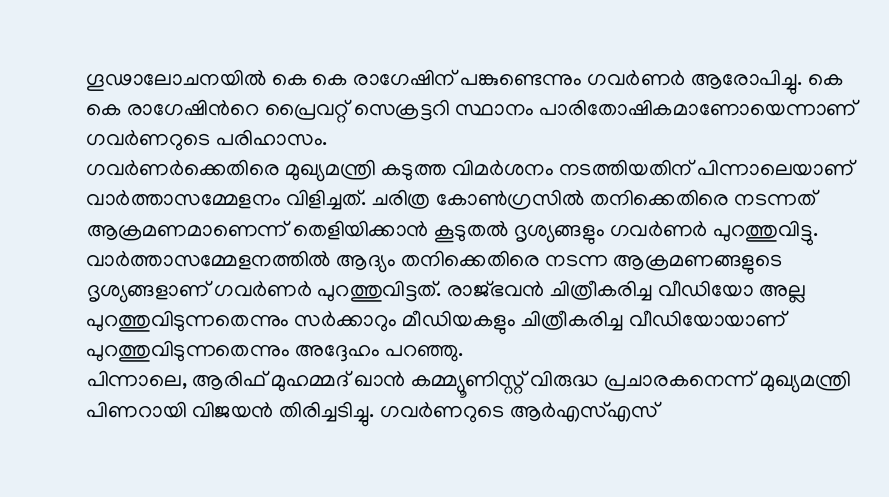ഗൂഢാലോചനയിൽ കെ കെ രാഗേഷിന് പങ്കുണ്ടെന്നും ഗവർണർ ആരോപിച്ചു. കെ കെ രാഗേഷിൻറെ പ്രൈവറ്റ് സെക്രട്ടറി സ്ഥാനം പാരിതോഷികമാണോയെന്നാണ് ഗവർണറുടെ പരിഹാസം.
ഗവർണർക്കെതിരെ മുഖ്യമന്ത്രി കടുത്ത വിമർശനം നടത്തിയതിന് പിന്നാലെയാണ് വാർത്താസമ്മേളനം വിളിച്ചത്. ചരിത്ര കോൺഗ്രസിൽ തനിക്കെതിരെ നടന്നത് ആക്രമണമാണെന്ന് തെളിയിക്കാൻ കൂടുതൽ ദൃശ്യങ്ങളും ഗവർണർ പുറത്തുവിട്ടു. വാർത്താസമ്മേളനത്തിൽ ആദ്യം തനിക്കെതിരെ നടന്ന ആക്രമണങ്ങളുടെ ദൃശ്യങ്ങളാണ് ഗവർണർ പുറത്തുവിട്ടത്. രാജ്ഭവൻ ചിത്രീകരിച്ച വീഡിയോ അല്ല പുറത്തുവിടുന്നതെന്നും സർക്കാറും മീഡിയകളും ചിത്രീകരിച്ച വീഡിയോയാണ് പുറത്തുവിടുന്നതെന്നും അദ്ദേഹം പറഞ്ഞു.
പിന്നാലെ, ആരിഫ് മുഹമ്മദ് ഖാൻ കമ്മ്യൂണിസ്റ്റ് വിരുദ്ധ പ്രചാരകനെന്ന് മുഖ്യമന്ത്രി പിണറായി വിജയൻ തിരിച്ചടിച്ചു. ഗവർണറുടെ ആർഎസ്എസ്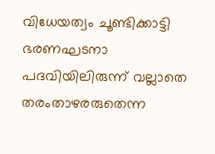വിധേയത്വം ചൂണ്ടിക്കാട്ടി ഭരണഘടനാ പദവിയിലിരുന്ന് വല്ലാതെ തരംതാഴരരുതെന്ന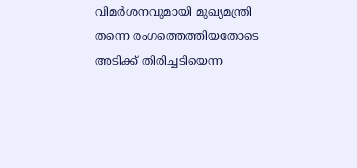വിമർശനവുമായി മുഖ്യമന്ത്രി തന്നെ രംഗത്തെത്തിയതോടെ അടിക്ക് തിരിച്ചടിയെന്ന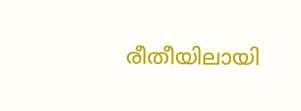രീതീയിലായി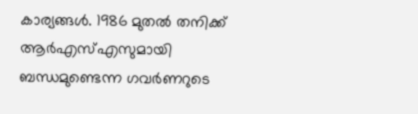കാര്യങ്ങൾ. 1986 മുതൽ തനിക്ക് ആർഎസ്എസുമായി ബന്ധമുണ്ടെന്ന ഗവർണറുടെ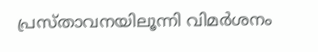പ്രസ്താവനയിലൂന്നി വിമർശനം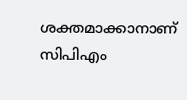ശക്തമാക്കാനാണ് സിപിഎം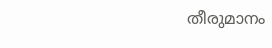തീരുമാനം